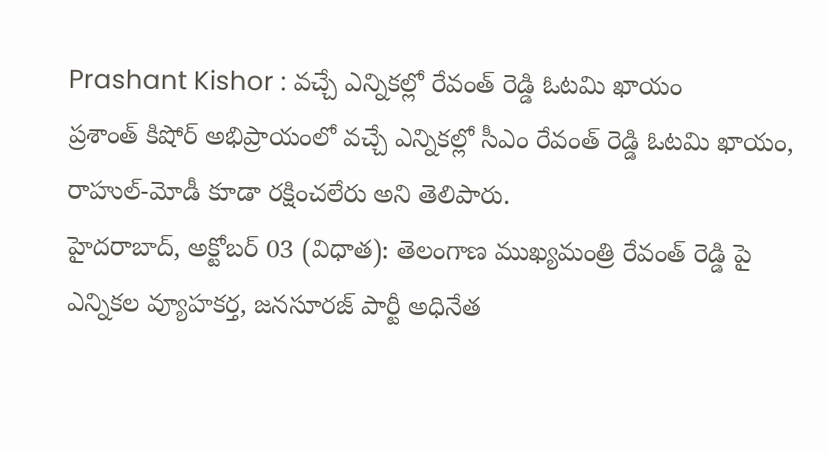Prashant Kishor : వచ్చే ఎన్నికల్లో రేవంత్ రెడ్డి ఓటమి ఖాయం
ప్రశాంత్ కిషోర్ అభిప్రాయంలో వచ్చే ఎన్నికల్లో సీఎం రేవంత్ రెడ్డి ఓటమి ఖాయం, రాహుల్-మోడీ కూడా రక్షించలేరు అని తెలిపారు.
హైదరాబాద్, అక్టోబర్ 03 (విధాత): తెలంగాణ ముఖ్యమంత్రి రేవంత్ రెడ్డి పై ఎన్నికల వ్యూహకర్త, జనసూరజ్ పార్టీ అధినేత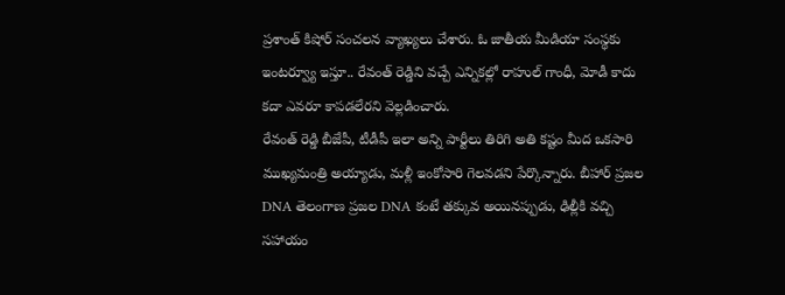ప్రశాంత్ కిషోర్ సంచలన వ్యాఖ్యలు చేశారు. ఓ జాతీయ మీడియా సంస్థకు ఇంటర్వ్యూ ఇస్తూ.. రేవంత్ రెడ్డిని వచ్చే ఎన్నికల్లో రాహుల్ గాంధీ, మోడీ కాదు కదా ఎవరూ కాపడలేరని వెల్లడించారు.
రేవంత్ రెడ్డి బీజేపీ, టీడీపీ ఇలా అన్ని పార్టీలు తిరిగి అతి కష్టం మీద ఒకసారి ముఖ్యమంత్రి అయ్యాడు, మళ్లీ ఇంకోసారి గెలవడని పేర్కొన్నారు. బీహార్ ప్రజల DNA తెలంగాణ ప్రజల DNA కంటే తక్కువ అయినప్పుడు, ఢిల్లీకి వచ్చి సహాయం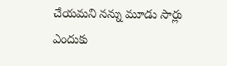చేయమని నన్ను మూడు సార్లు ఎందుకు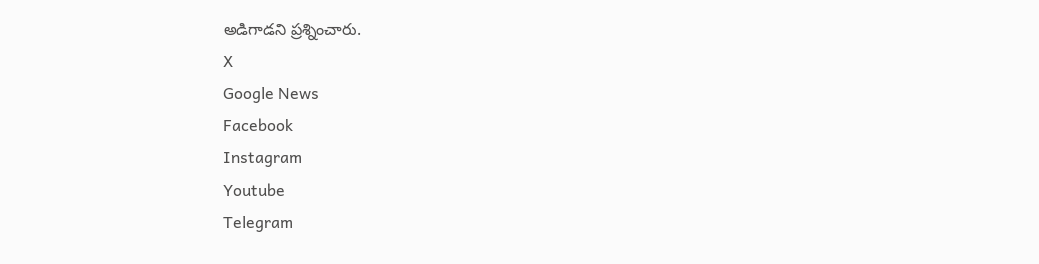అడిగాడని ప్రశ్నించారు.
X
Google News
Facebook
Instagram
Youtube
Telegram